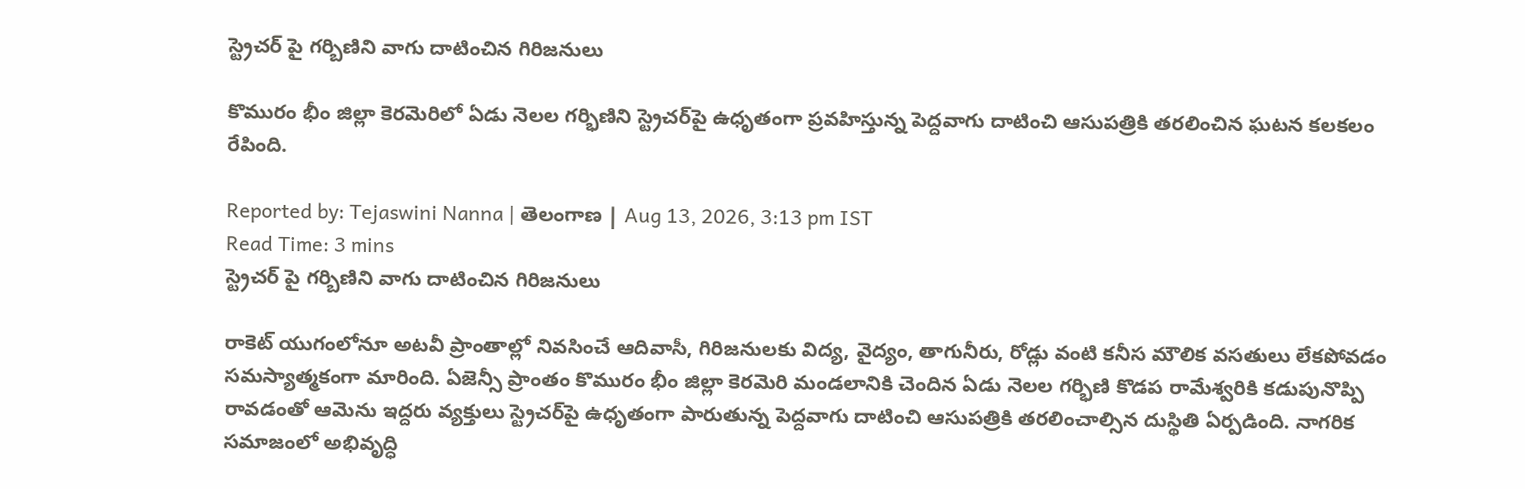స్ట్రెచర్ పై గర్బిణిని వాగు దాటించిన గిరిజనులు

కొమురం భీం జిల్లా కెరమెరిలో ఏడు నెలల గర్భిణిని స్ట్రెచర్‌పై ఉధృతంగా ప్రవహిస్తున్న పెద్దవాగు దాటించి ఆసుపత్రికి తరలించిన ఘటన కలకలం రేపింది.

Reported by: Tejaswini Nanna | తెలంగాణ‌ | Aug 13, 2026, 3:13 pm IST
Read Time: 3 mins
స్ట్రెచర్ పై గర్బిణిని వాగు దాటించిన గిరిజనులు

రాకెట్ యుగంలోనూ అటవీ ప్రాంతాల్లో నివసించే ఆదివాసీ, గిరిజనులకు విద్య, వైద్యం, తాగునీరు, రోడ్లు వంటి కనీస మౌలిక వసతులు లేకపోవడం సమస్యాత్మకంగా మారింది. ఏజెన్సీ ప్రాంతం కొమురం భీం జిల్లా కెరమెరి మండలానికి చెందిన ఏడు నెలల గర్భిణి కొడప రామేశ్వరికి కడుపునొప్పి రావడంతో ఆమెను ఇద్దరు వ్యక్తులు స్ట్రెచర్‌పై ఉధృతంగా పారుతున్న పెద్దవాగు దాటించి ఆసుపత్రికి తరలించాల్సిన దుస్థితి ఏర్పడింది. నాగరిక సమాజంలో అభివృద్ధి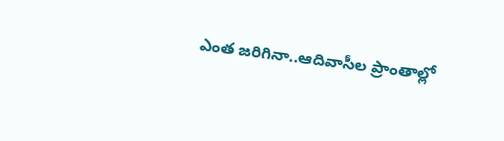ఎంత జరిగినా..ఆదివాసీల ప్రాంతాల్లో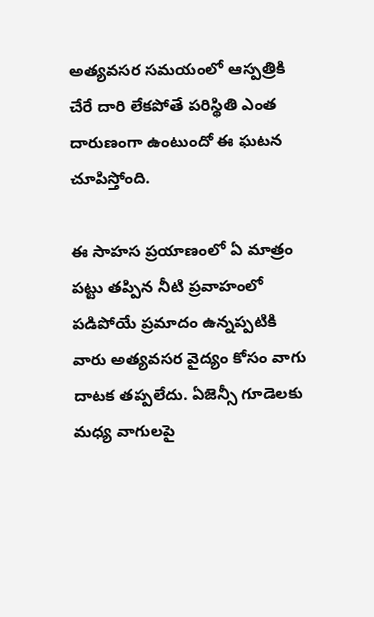అత్యవసర సమయంలో ఆస్పత్రికి చేరే దారి లేకపోతే పరిస్థితి ఎంత దారుణంగా ఉంటుందో ఈ ఘటన చూపిస్తోంది.

ఈ సాహస ప్రయాణంలో ఏ మాత్రం పట్టు తప్పిన నీటి ప్రవాహంలో పడిపోయే ప్రమాదం ఉన్నప్పటికి వారు అత్యవసర వైద్యం కోసం వాగు దాటక తప్పలేదు. ఏజెన్సీ గూడెలకు మధ్య వాగులపై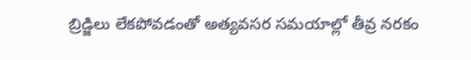బ్రిడ్జిలు లేకపోవడంతో అత్యవసర సమయాల్లో తీవ్ర నరకం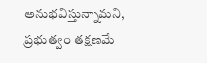అనుభవిస్తున్నామని, ప్రభుత్వం తక్షణమే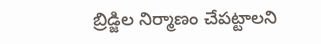బ్రిడ్జిల నిర్మాణం చేపట్టాలని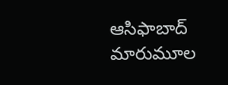ఆసిఫాబాద్ మారుమూల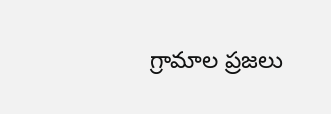గ్రామాల ప్రజలు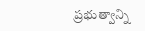ప్రభుత్వాన్ని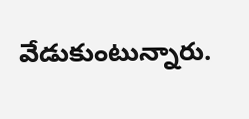వేడుకుంటున్నారు.